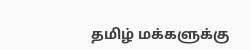தமிழ் மக்களுக்கு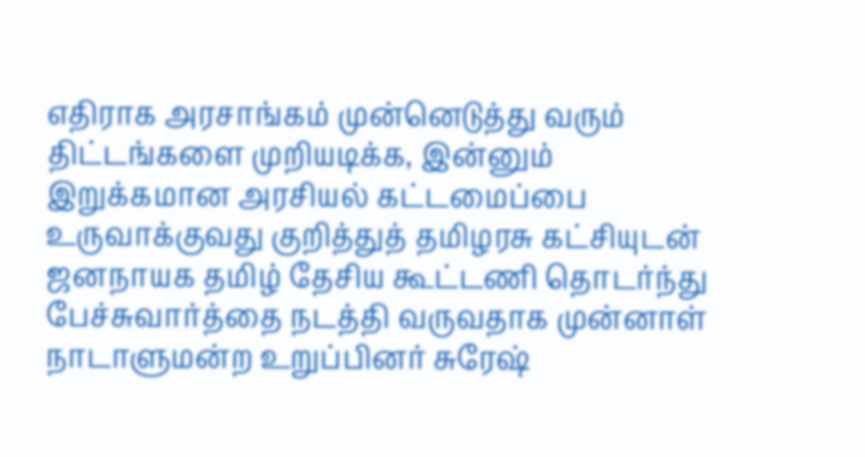எதிராக அரசாங்கம் முன்னெடுத்து வரும் திட்டங்களை முறியடிக்க, இன்னும் இறுக்கமான அரசியல் கட்டமைப்பை உருவாக்குவது குறித்துத் தமிழரசு கட்சியுடன் ஜனநாயக தமிழ் தேசிய கூட்டணி தொடர்ந்து பேச்சுவார்த்தை நடத்தி வருவதாக முன்னாள் நாடாளுமன்ற உறுப்பினர் சுரேஷ்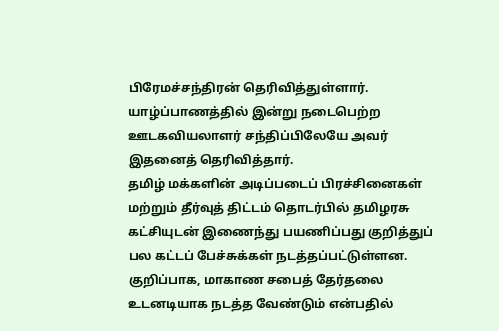பிரேமச்சந்திரன் தெரிவித்துள்ளார்.
யாழ்ப்பாணத்தில் இன்று நடைபெற்ற ஊடகவியலாளர் சந்திப்பிலேயே அவர் இதனைத் தெரிவித்தார்.
தமிழ் மக்களின் அடிப்படைப் பிரச்சினைகள் மற்றும் தீர்வுத் திட்டம் தொடர்பில் தமிழரசு கட்சியுடன் இணைந்து பயணிப்பது குறித்துப் பல கட்டப் பேச்சுக்கள் நடத்தப்பட்டுள்ளன.
குறிப்பாக, மாகாண சபைத் தேர்தலை உடனடியாக நடத்த வேண்டும் என்பதில்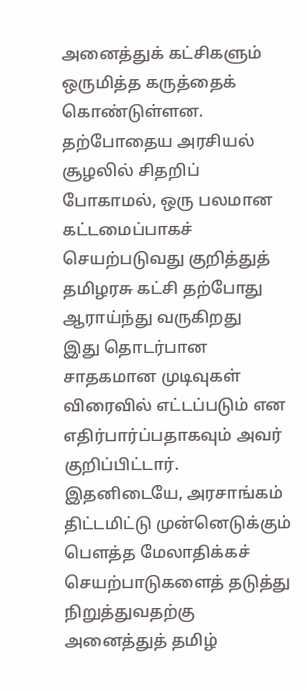அனைத்துக் கட்சிகளும் ஒருமித்த கருத்தைக் கொண்டுள்ளன.
தற்போதைய அரசியல் சூழலில் சிதறிப் போகாமல், ஒரு பலமான கட்டமைப்பாகச் செயற்படுவது குறித்துத் தமிழரசு கட்சி தற்போது ஆராய்ந்து வருகிறது
இது தொடர்பான சாதகமான முடிவுகள் விரைவில் எட்டப்படும் என எதிர்பார்ப்பதாகவும் அவர் குறிப்பிட்டார்.
இதனிடையே, அரசாங்கம் திட்டமிட்டு முன்னெடுக்கும் பௌத்த மேலாதிக்கச் செயற்பாடுகளைத் தடுத்து நிறுத்துவதற்கு அனைத்துத் தமிழ்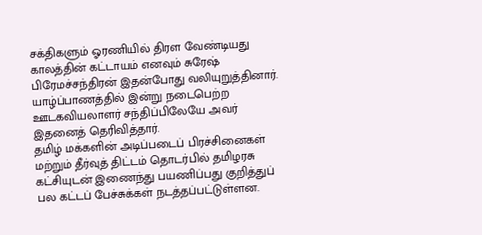சக்திகளும் ஓரணியில் திரள வேண்டியது காலத்தின் கட்டாயம் எனவும் சுரேஷ் பிரேமச்சந்திரன் இதன்போது வலியுறுத்தினார்.
யாழ்ப்பாணத்தில் இன்று நடைபெற்ற ஊடகவியலாளர் சந்திப்பிலேயே அவர் இதனைத் தெரிவித்தார்.
தமிழ் மக்களின் அடிப்படைப் பிரச்சினைகள் மற்றும் தீர்வுத் திட்டம் தொடர்பில் தமிழரசு கட்சியுடன் இணைந்து பயணிப்பது குறித்துப் பல கட்டப் பேச்சுக்கள் நடத்தப்பட்டுள்ளன.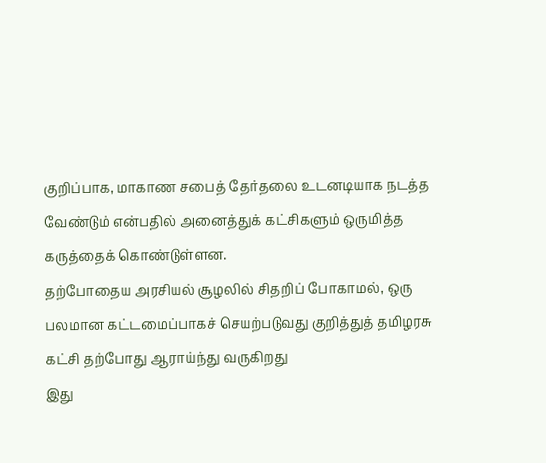குறிப்பாக, மாகாண சபைத் தேர்தலை உடனடியாக நடத்த வேண்டும் என்பதில் அனைத்துக் கட்சிகளும் ஒருமித்த கருத்தைக் கொண்டுள்ளன.
தற்போதைய அரசியல் சூழலில் சிதறிப் போகாமல், ஒரு பலமான கட்டமைப்பாகச் செயற்படுவது குறித்துத் தமிழரசு கட்சி தற்போது ஆராய்ந்து வருகிறது
இது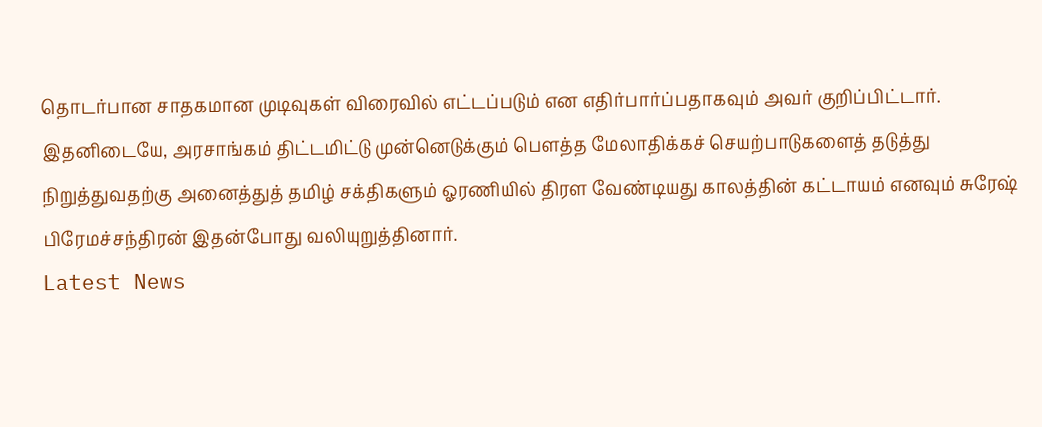தொடர்பான சாதகமான முடிவுகள் விரைவில் எட்டப்படும் என எதிர்பார்ப்பதாகவும் அவர் குறிப்பிட்டார்.
இதனிடையே, அரசாங்கம் திட்டமிட்டு முன்னெடுக்கும் பௌத்த மேலாதிக்கச் செயற்பாடுகளைத் தடுத்து நிறுத்துவதற்கு அனைத்துத் தமிழ் சக்திகளும் ஓரணியில் திரள வேண்டியது காலத்தின் கட்டாயம் எனவும் சுரேஷ் பிரேமச்சந்திரன் இதன்போது வலியுறுத்தினார்.
Latest News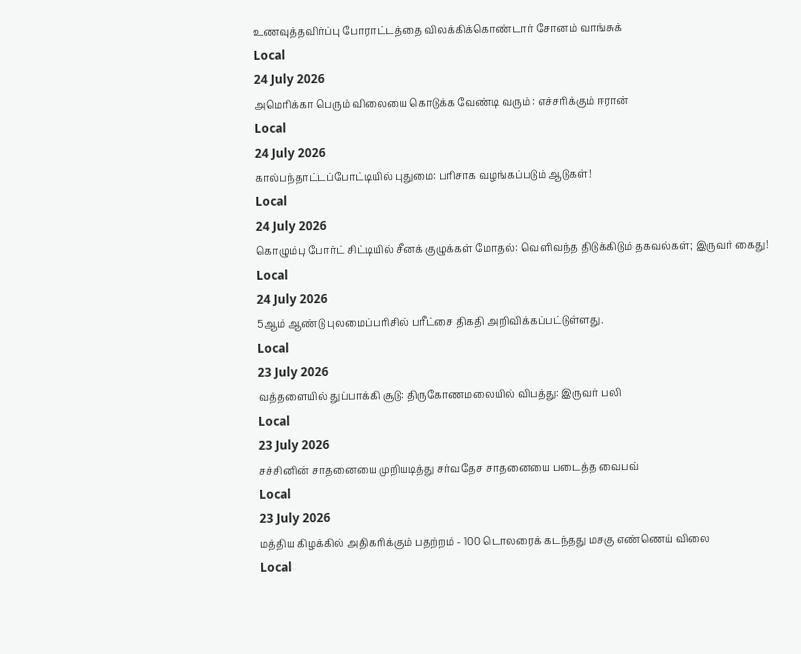உணவுத்தவிர்ப்பு போராட்டத்தை விலக்கிக்கொண்டார் சோனம் வாங்சுக்
Local
24 July 2026
அமெரிக்கா பெரும் விலையை கொடுக்க வேண்டி வரும் : எச்சரிக்கும் ஈரான்
Local
24 July 2026
கால்பந்தாட்டப்போட்டியில் புதுமை: பரிசாக வழங்கப்படும் ஆடுகள்!
Local
24 July 2026
கொழும்பு போர்ட் சிட்டியில் சீனக் குழுக்கள் மோதல்: வெளிவந்த திடுக்கிடும் தகவல்கள்; இருவர் கைது!
Local
24 July 2026
5ஆம் ஆண்டு புலமைப்பரிசில் பரீட்சை திகதி அறிவிக்கப்பட்டுள்ளது.
Local
23 July 2026
வத்தளையில் துப்பாக்கி சூடு: திருகோணமலையில் விபத்து: இருவர் பலி
Local
23 July 2026
சச்சினின் சாதனையை முறியடித்து சர்வதேச சாதனையை படைத்த வைபவ்
Local
23 July 2026
மத்திய கிழக்கில் அதிகரிக்கும் பதற்றம் - 100 டொலரைக் கடந்தது மசகு எண்ணெய் விலை
Local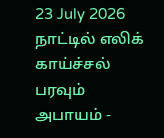23 July 2026
நாட்டில் எலிக் காய்ச்சல் பரவும் அபாயம் -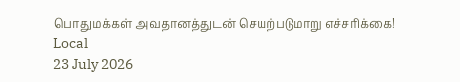பொதுமக்கள் அவதானத்துடன் செயற்படுமாறு எச்சரிக்கை!
Local
23 July 2026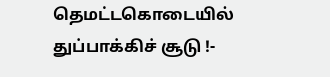தெமட்டகொடையில் துப்பாக்கிச் சூடு !-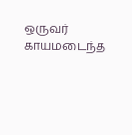ஒருவர் காயமடைந்த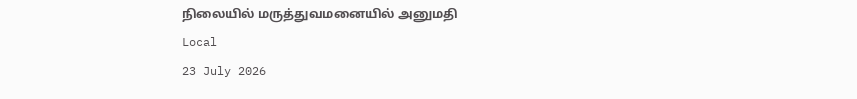நிலையில் மருத்துவமனையில் அனுமதி
Local
23 July 2026